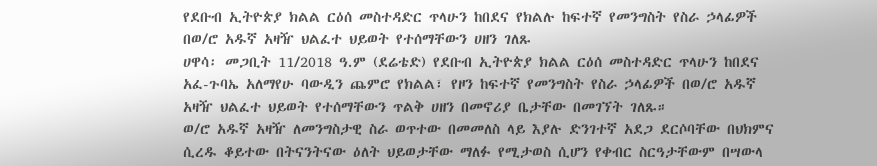የደቡብ ኢትዮጵያ ክልል ርዕሰ መስተዳድር ጥላሁን ከበደና የክልሉ ከፍተኛ የመንግስት የስራ ኃላፊዎች በወ/ሮ አዱኛ አዛዥ ህልፈተ ህይወት የተሰማቸውን ሀዘን ገለጹ
ሀዋሳ፡ መጋቢት 11/2018 ዓ.ም (ደሬቴድ) የደቡብ ኢትዮጵያ ክልል ርዕሰ መስተዳድር ጥላሁን ከበደና አፈ-ጉባኤ አለማየሁ ባውዲን ጨምሮ የክልል፣ የዞን ከፍተኛ የመንግስት የስራ ኃላፊዎች በወ/ሮ አዱኛ አዛዥ ህልፈተ ህይወት የተሰማቸውን ጥልቅ ሀዘን በመኖሪያ ቤታቸው በመገኘት ገለጹ።
ወ/ሮ አዱኛ አዛዥ ለመንግስታዊ ስራ ወጥተው በመመለስ ላይ እያሉ ድንገተኛ አደጋ ደርሶባቸው በህክምና ሲረዱ ቆይተው በትናንትናው ዕለት ህይወታቸው ማለፉ የሚታወስ ሲሆን የቀብር ስርዓታቸውም በሣውላ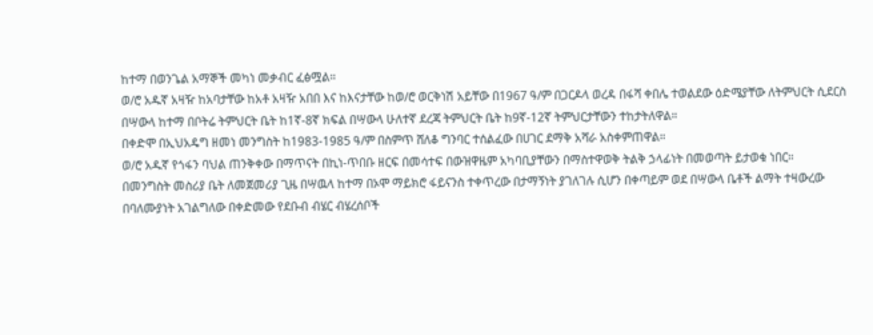ከተማ በወንጌል አማኞች መካነ መቃብር ፈፅሟል።
ወ/ሮ አዱኛ አዛዥ ከአባታቸው ከአቶ አዛዥ አበበ እና ከእናታቸው ከወ/ሮ ወርቅነሽ አይቸው በ1967 ዓ/ም በጋርዶላ ወረዳ በፋሻ ቀበሌ ተወልደው ዕድሜያቸው ለትምህርት ሲደርስ በሣውላ ከተማ በቦትሬ ትምህርት ቤት ከ1ኛ-8ኛ ክፍል በሣውላ ሁለተኛ ደረጃ ትምህርት ቤት ከ9ኛ-12ኛ ትምህርታቸውን ተከታትለዋል።
በቀድሞ በኢህአዴግ ዘመነ መንግስት ከ1983-1985 ዓ/ም በስምጥ ሸለቆ ግንባር ተሰልፈው በሀገር ደማቅ አሻራ አስቀምጠዋል።
ወ/ሮ አዱኛ የጎፋን ባህል ጠንቅቀው በማጥናት በኪነ-ጥበቡ ዘርፍ በመሳተፍ በውዝዋዜም አካባቢያቸውን በማስተዋወቅ ትልቅ ኃላፊነት በመወጣት ይታወቁ ነበር።
በመንግስት መስሪያ ቤት ለመጀመሪያ ጊዜ በሣዉላ ከተማ በኦሞ ማይክሮ ፋይናንስ ተቀጥረው በታማኝነት ያገለገሉ ሲሆን በቀጣይም ወደ በሣውላ ቤቶች ልማት ተዛውረው በባለሙያነት አገልግለው በቀድመው የደቡብ ብሄር ብሄረሰቦች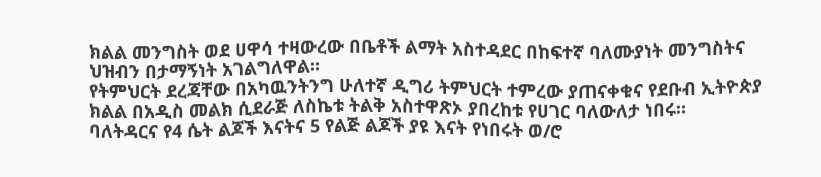ክልል መንግስት ወደ ሀዋሳ ተዛውረው በቤቶች ልማት አስተዳደር በከፍተኛ ባለሙያነት መንግስትና ህዝብን በታማኝነት አገልግለዋል።
የትምህርት ደረጃቸው በአካዉንትንግ ሁለተኛ ዲግሪ ትምህርት ተምረው ያጠናቀቁና የደቡብ ኢትዮጵያ ክልል በአዲስ መልክ ሲደራጅ ለስኬቱ ትልቅ አስተዋጽኦ ያበረከቱ የሀገር ባለውለታ ነበሩ።
ባለትዳርና የ4 ሴት ልጆች እናትና 5 የልጅ ልጆች ያዩ እናት የነበሩት ወ/ሮ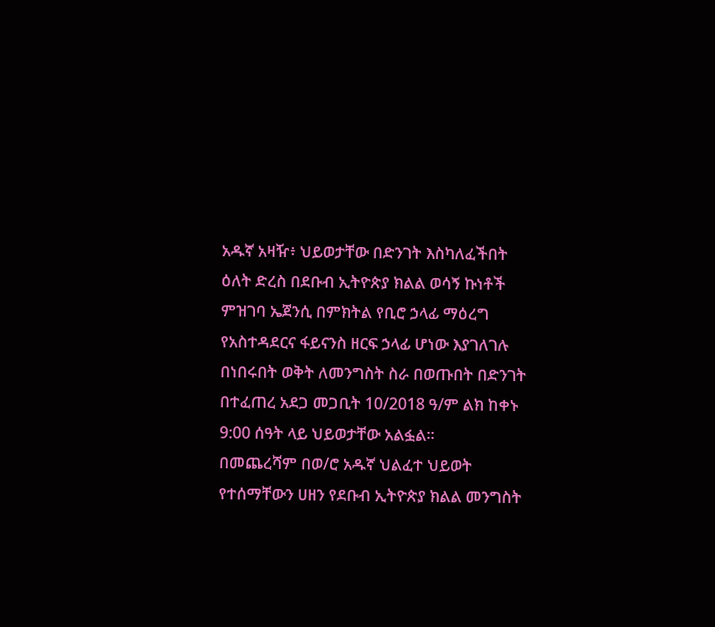አዱኛ አዛዥ፥ ህይወታቸው በድንገት እስካለፈችበት ዕለት ድረስ በደቡብ ኢትዮጵያ ክልል ወሳኝ ኩነቶች ምዝገባ ኤጀንሲ በምክትል የቢሮ ኃላፊ ማዕረግ የአስተዳደርና ፋይናንስ ዘርፍ ኃላፊ ሆነው እያገለገሉ በነበሩበት ወቅት ለመንግስት ስራ በወጡበት በድንገት በተፈጠረ አደጋ መጋቢት 10/2018 ዓ/ም ልክ ከቀኑ 9:00 ሰዓት ላይ ህይወታቸው አልፏል።
በመጨረሻም በወ/ሮ አዱኛ ህልፈተ ህይወት የተሰማቸውን ሀዘን የደቡብ ኢትዮጵያ ክልል መንግስት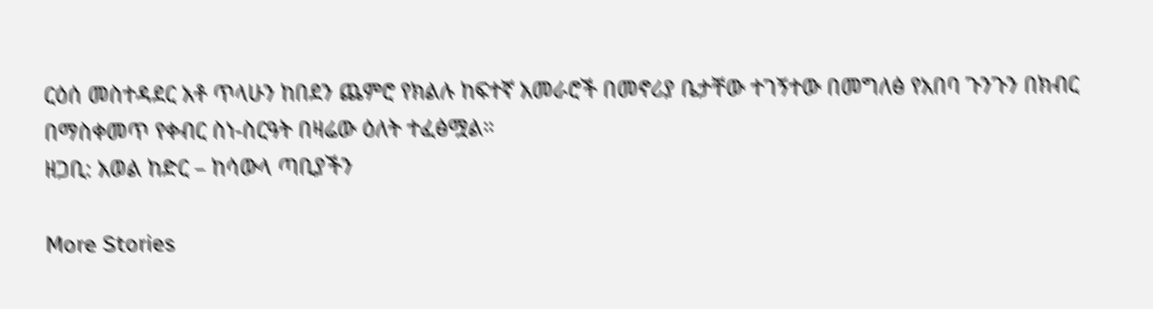ርዕሰ መስተዳደር አቶ ጥላሁን ከበደን ጨምሮ የክልሉ ከፍተኛ አመራሮች በመኖሪያ ቤታቸው ተገኝተው በመግለፅ የአበባ ጉንጉን በክብር በማስቀመጥ የቀብር ስነ-ስርዓት በዛሬው ዕለት ተፈፅሟል።
ዘጋቢ: አወል ከድር – ከሳውላ ጣቢያችን

More Stories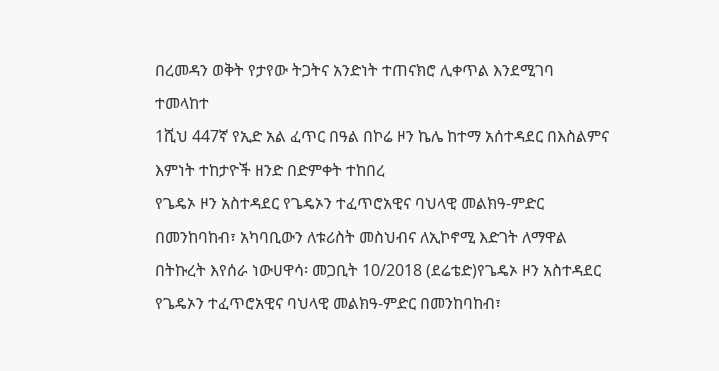በረመዳን ወቅት የታየው ትጋትና አንድነት ተጠናክሮ ሊቀጥል እንደሚገባ ተመላከተ
1ሺህ 447ኛ የኢድ አል ፈጥር በዓል በኮሬ ዞን ኬሌ ከተማ አሰተዳደር በእስልምና እምነት ተከታዮች ዘንድ በድምቀት ተከበረ
የጌዴኦ ዞን አስተዳደር የጌዴኦን ተፈጥሮአዊና ባህላዊ መልክዓ-ምድር በመንከባከብ፣ አካባቢውን ለቱሪስት መስህብና ለኢኮኖሚ እድገት ለማዋል በትኩረት እየሰራ ነውሀዋሳ፡ መጋቢት 10/2018 (ደሬቴድ)የጌዴኦ ዞን አስተዳደር የጌዴኦን ተፈጥሮአዊና ባህላዊ መልክዓ-ምድር በመንከባከብ፣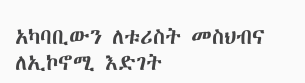አካባቢውን ለቱሪስት መስህብና ለኢኮኖሚ እድገት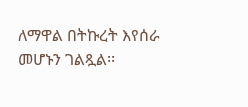ለማዋል በትኩረት እየሰራ መሆኑን ገልጿል፡፡